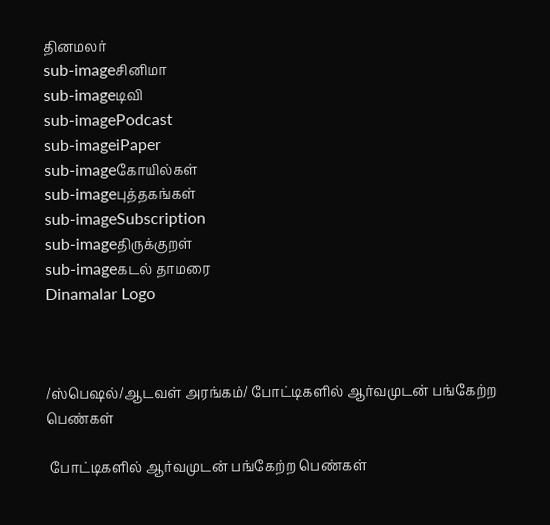தினமலர்
sub-imageசினிமா
sub-imageடிவி
sub-imagePodcast
sub-imageiPaper
sub-imageகோயில்கள்
sub-imageபுத்தகங்கள்
sub-imageSubscription
sub-imageதிருக்குறள்
sub-imageகடல் தாமரை
Dinamalar Logo



/ஸ்பெஷல்/ஆடவள் அரங்கம்/ போட்டிகளில் ஆர்வமுடன் பங்கேற்ற பெண்கள்

 போட்டிகளில் ஆர்வமுடன் பங்கேற்ற பெண்கள்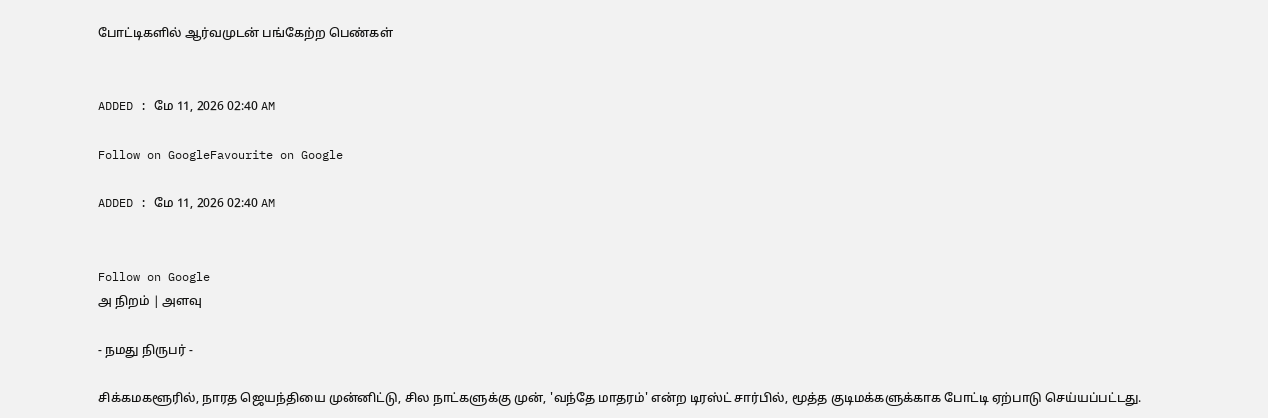போட்டிகளில் ஆர்வமுடன் பங்கேற்ற பெண்கள்


ADDED : மே 11, 2026 02:40 AM

Follow on GoogleFavourite on Google

ADDED : மே 11, 2026 02:40 AM


Follow on Google
அ நிறம் | அளவு

- நமது நிருபர் -

சிக்கமகளூரில், நாரத ஜெயந்தியை முன்னிட்டு, சில நாட்களுக்கு முன், 'வந்தே மாதரம்' என்ற டிரஸ்ட் சார்பில், மூத்த குடிமக்களுக்காக போட்டி ஏற்பாடு செய்யப்பட்டது.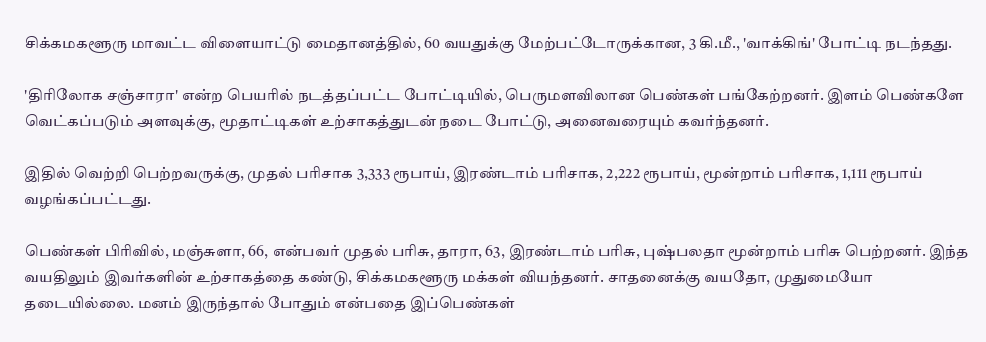சிக்கமகளூரு மாவட்ட விளையாட்டு மைதானத்தில், 60 வயதுக்கு மேற்பட்டோருக்கான, 3 கி.மீ., 'வாக்கிங்' போட்டி நடந்தது.

'திரிலோக சஞ்சாரா' என்ற பெயரில் நடத்தப்பட்ட போட்டியில், பெருமளவிலான பெண்கள் பங்கேற்றனர். இளம் பெண்களே வெட்கப்படும் அளவுக்கு, மூதாட்டிகள் உற்சாகத்துடன் நடை போட்டு, அனைவரையும் கவர்ந்தனர்.

இதில் வெற்றி பெற்றவருக்கு, முதல் பரிசாக 3,333 ரூபாய், இரண்டாம் பரிசாக, 2,222 ரூபாய், மூன்றாம் பரிசாக, 1,111 ரூபாய் வழங்கப்பட்டது.

பெண்கள் பிரிவில், மஞ்சுளா, 66, என்பவர் முதல் பரிசு, தாரா, 63, இரண்டாம் பரிசு, புஷ்பலதா மூன்றாம் பரிசு பெற்றனர். இந்த வயதிலும் இவர்களின் உற்சாகத்தை கண்டு, சிக்கமகளூரு மக்கள் வியந்தனர். சாதனைக்கு வயதோ, முதுமையோ தடையில்லை. மனம் இருந்தால் போதும் என்பதை இப்பெண்கள்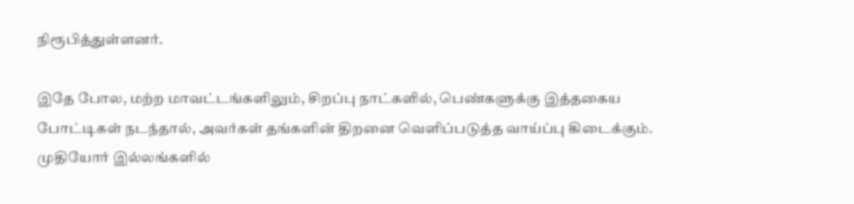நிரூபித்துள்ளனர்.

இதே போல, மற்ற மாவட்டங்களிலும், சிறப்பு நாட்களில், பெண்களுக்கு இத்தகைய போட்டிகள் நடந்தால், அவர்கள் தங்களின் திறனை வெளிப்படுத்த வாய்ப்பு கிடைக்கும். முதியோர் இல்லங்களில்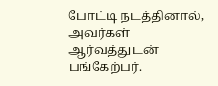போட்டி நடத்தினால், அவர்கள் ஆர்வத்துடன் பங்கேற்பர்.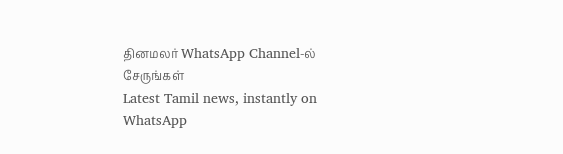தினமலர் WhatsApp Channel-ல் சேருங்கள்
Latest Tamil news, instantly on WhatsApp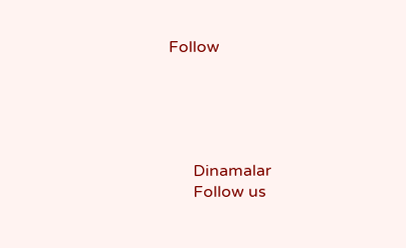Follow





      Dinamalar
      Follow us